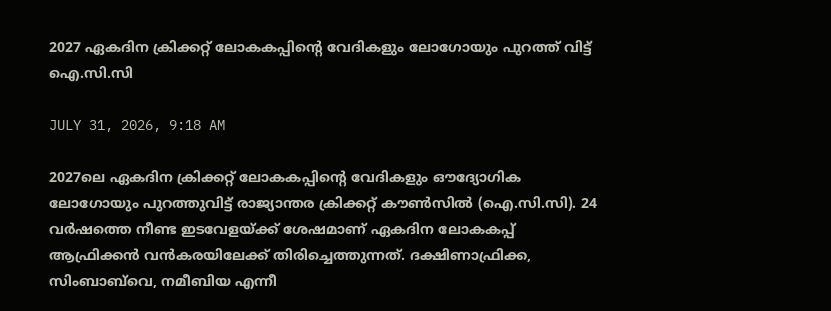2027 ഏകദിന ക്രിക്കറ്റ് ലോകകപ്പിന്റെ വേദികളും ലോഗോയും പുറത്ത് വിട്ട് ഐ.സി.സി

JULY 31, 2026, 9:18 AM

2027ലെ ഏകദിന ക്രിക്കറ്റ് ലോകകപ്പിന്റെ വേദികളും ഔദ്യോഗിക ലോഗോയും പുറത്തുവിട്ട് രാജ്യാന്തര ക്രിക്കറ്റ് കൗൺസിൽ (ഐ.സി.സി). 24 വർഷത്തെ നീണ്ട ഇടവേളയ്ക്ക് ശേഷമാണ് ഏകദിന ലോകകപ്പ് ആഫ്രിക്കൻ വൻകരയിലേക്ക് തിരിച്ചെത്തുന്നത്. ദക്ഷിണാഫ്രിക്ക, സിംബാബ്‌വെ, നമീബിയ എന്നീ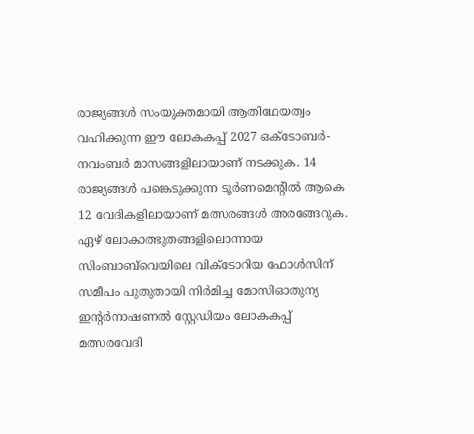രാജ്യങ്ങൾ സംയുക്തമായി ആതിഥേയത്വം വഹിക്കുന്ന ഈ ലോകകപ്പ് 2027 ഒക്ടോബർ-നവംബർ മാസങ്ങളിലായാണ് നടക്കുക. 14 രാജ്യങ്ങൾ പങ്കെടുക്കുന്ന ടൂർണമെന്റിൽ ആകെ 12 വേദികളിലായാണ് മത്സരങ്ങൾ അരങ്ങേറുക. ഏഴ് ലോകാത്ഭുതങ്ങളിലൊന്നായ സിംബാബ്‌വെയിലെ വിക്ടോറിയ ഫോൾസിന് സമീപം പുതുതായി നിർമിച്ച മോസിഓതുന്യ ഇന്റർനാഷണൽ സ്റ്റേഡിയം ലോകകപ്പ് മത്സരവേദി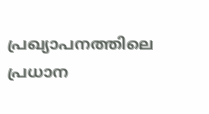പ്രഖ്യാപനത്തിലെ പ്രധാന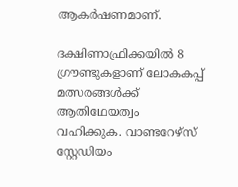ആകർഷണമാണ്.

ദക്ഷിണാഫ്രിക്കയിൽ 8 ഗ്രൗണ്ടുകളാണ് ലോകകപ്പ് മത്സരങ്ങൾക്ക് ആതിഥേയത്വം വഹിക്കുക. വാണ്ടറേഴ്‌സ് സ്റ്റേഡിയം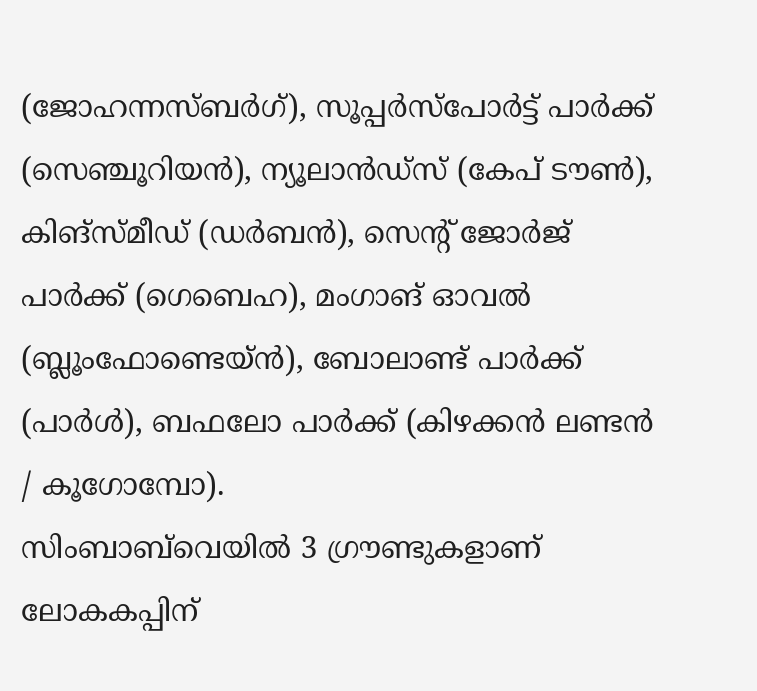(ജോഹന്നസ്ബർഗ്), സൂപ്പർസ്‌പോർട്ട് പാർക്ക് (സെഞ്ചൂറിയൻ), ന്യൂലാൻഡ്‌സ് (കേപ് ടൗൺ), കിങ്‌സ്മീഡ് (ഡർബൻ), സെന്റ് ജോർജ് പാർക്ക് (ഗെബെഹ), മംഗാങ് ഓവൽ (ബ്ലൂംഫോണ്ടെയ്ൻ), ബോലാണ്ട് പാർക്ക് (പാർൾ), ബഫലോ പാർക്ക് (കിഴക്കൻ ലണ്ടൻ / കൂഗോമ്പോ).
സിംബാബ്‌വെയിൽ 3 ഗ്രൗണ്ടുകളാണ് ലോകകപ്പിന്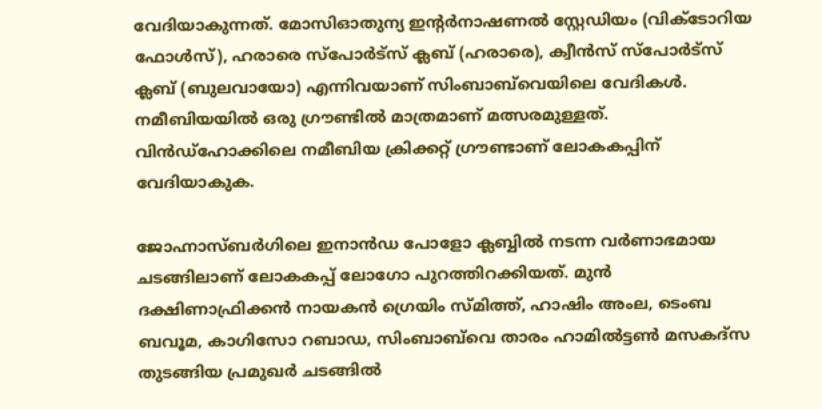വേദിയാകുന്നത്. മോസിഓതുന്യ ഇന്റർനാഷണൽ സ്റ്റേഡിയം (വിക്ടോറിയ ഫോൾസ്), ഹരാരെ സ്‌പോർട്‌സ് ക്ലബ് (ഹരാരെ), ക്വീൻസ് സ്‌പോർട്‌സ് ക്ലബ് (ബുലവായോ) എന്നിവയാണ് സിംബാബ്‌വെയിലെ വേദികൾ. നമീബിയയിൽ ഒരു ഗ്രൗണ്ടിൽ മാത്രമാണ് മത്സരമുള്ളത്. വിൻഡ്‌ഹോക്കിലെ നമീബിയ ക്രിക്കറ്റ് ഗ്രൗണ്ടാണ് ലോകകപ്പിന് വേദിയാകുക.

ജോഹ്നാസ്ബർഗിലെ ഇനാൻഡ പോളോ ക്ലബ്ബിൽ നടന്ന വർണാഭമായ ചടങ്ങിലാണ് ലോകകപ്പ് ലോഗോ പുറത്തിറക്കിയത്. മുൻ ദക്ഷിണാഫ്രിക്കൻ നായകൻ ഗ്രെയിം സ്മിത്ത്, ഹാഷിം അംല, ടെംബ ബവൂമ, കാഗിസോ റബാഡ, സിംബാബ്‌വെ താരം ഹാമിൽട്ടൺ മസകദ്‌സ തുടങ്ങിയ പ്രമുഖർ ചടങ്ങിൽ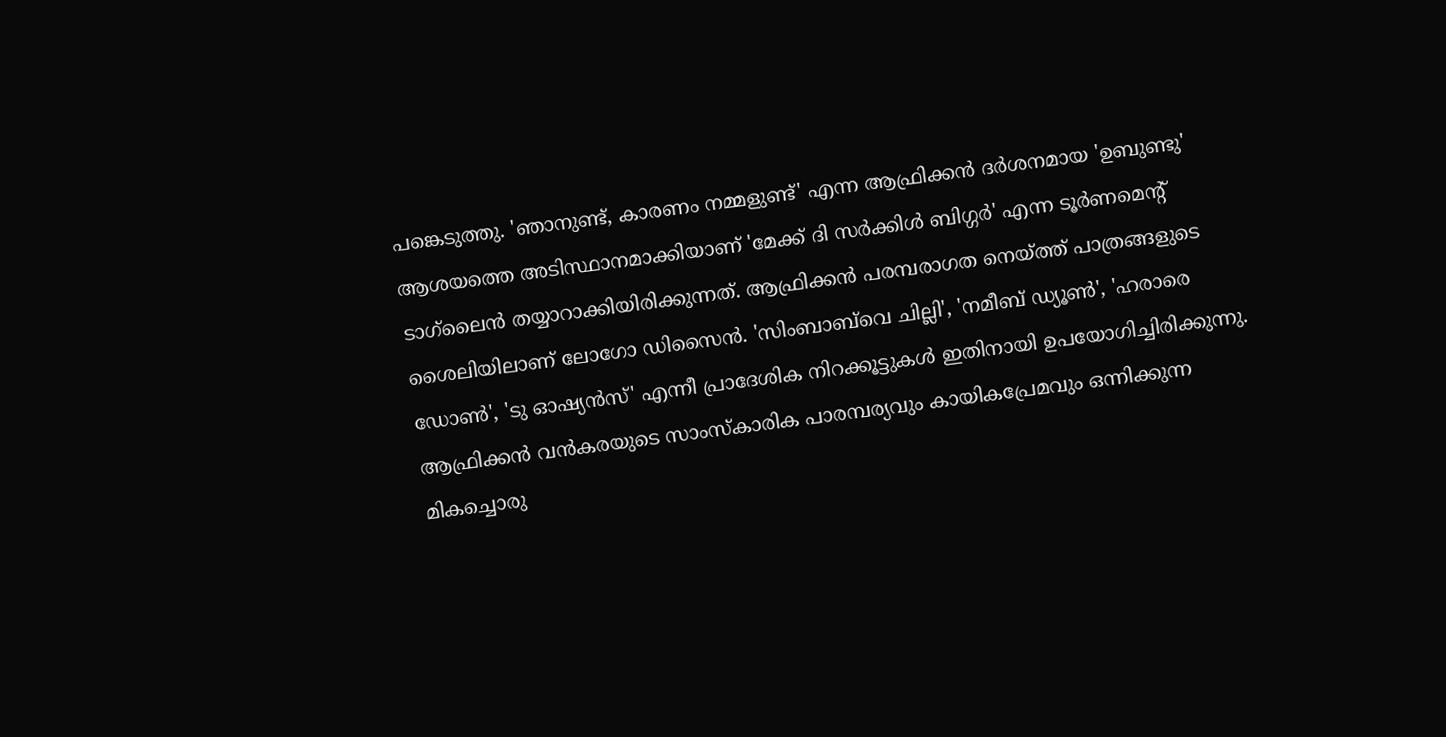പങ്കെടുത്തു. 'ഞാനുണ്ട്, കാരണം നമ്മളുണ്ട്' എന്ന ആഫ്രിക്കൻ ദർശനമായ 'ഉബുണ്ടു' ആശയത്തെ അടിസ്ഥാനമാക്കിയാണ് 'മേക്ക് ദി സർക്കിൾ ബിഗ്ഗർ' എന്ന ടൂർണമെന്റ് ടാഗ്‌ലൈൻ തയ്യാറാക്കിയിരിക്കുന്നത്. ആഫ്രിക്കൻ പരമ്പരാഗത നെയ്ത്ത് പാത്രങ്ങളുടെ ശൈലിയിലാണ് ലോഗോ ഡിസൈൻ. 'സിംബാബ്‌വെ ചില്ലി', 'നമീബ് ഡ്യൂൺ', 'ഹരാരെ ഡോൺ', 'ടു ഓഷ്യൻസ്' എന്നീ പ്രാദേശിക നിറക്കൂട്ടുകൾ ഇതിനായി ഉപയോഗിച്ചിരിക്കുന്നു. ആഫ്രിക്കൻ വൻകരയുടെ സാംസ്‌കാരിക പാരമ്പര്യവും കായികപ്രേമവും ഒന്നിക്കുന്ന മികച്ചൊരു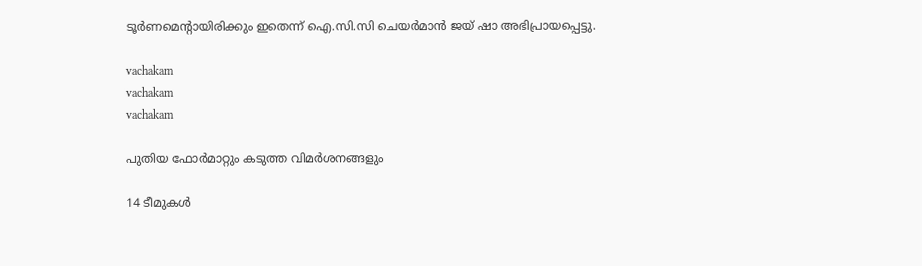ടൂർണമെന്റായിരിക്കും ഇതെന്ന് ഐ.സി.സി ചെയർമാൻ ജയ് ഷാ അഭിപ്രായപ്പെട്ടു.

vachakam
vachakam
vachakam

പുതിയ ഫോർമാറ്റും കടുത്ത വിമർശനങ്ങളും

14 ടീമുകൾ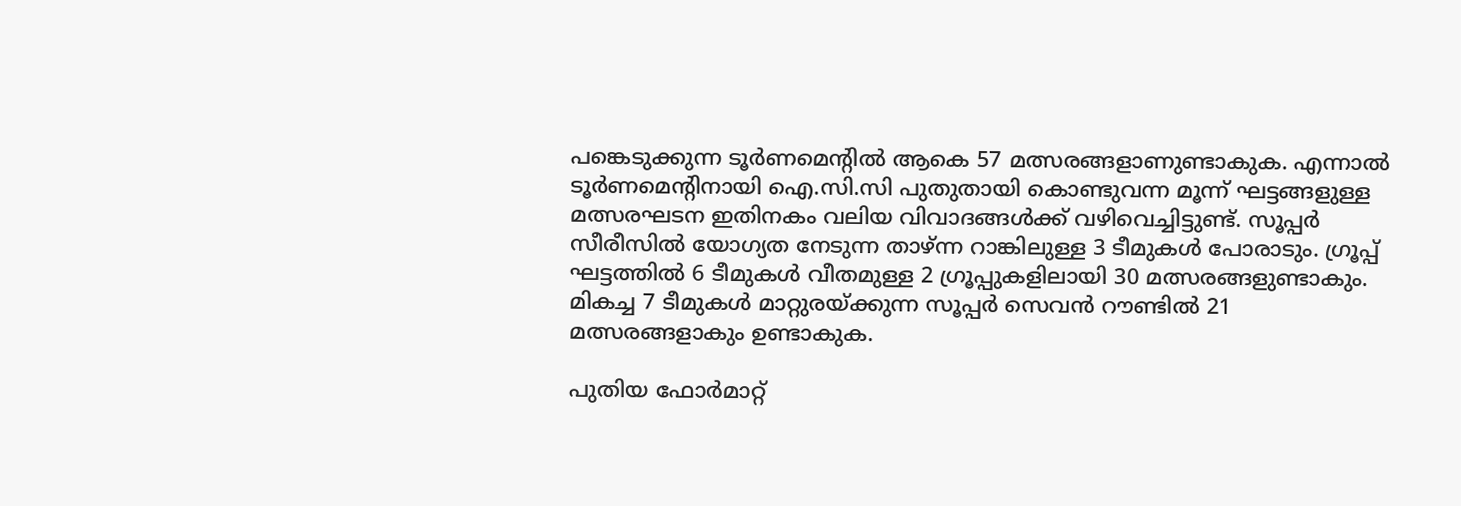പങ്കെടുക്കുന്ന ടൂർണമെന്റിൽ ആകെ 57 മത്സരങ്ങളാണുണ്ടാകുക. എന്നാൽ ടൂർണമെന്റിനായി ഐ.സി.സി പുതുതായി കൊണ്ടുവന്ന മൂന്ന് ഘട്ടങ്ങളുള്ള മത്സരഘടന ഇതിനകം വലിയ വിവാദങ്ങൾക്ക് വഴിവെച്ചിട്ടുണ്ട്. സൂപ്പർ സീരീസിൽ യോഗ്യത നേടുന്ന താഴ്ന്ന റാങ്കിലുള്ള 3 ടീമുകൾ പോരാടും. ഗ്രൂപ്പ് ഘട്ടത്തിൽ 6 ടീമുകൾ വീതമുള്ള 2 ഗ്രൂപ്പുകളിലായി 30 മത്സരങ്ങളുണ്ടാകും. മികച്ച 7 ടീമുകൾ മാറ്റുരയ്ക്കുന്ന സൂപ്പർ സെവൻ റൗണ്ടിൽ 21 മത്സരങ്ങളാകും ഉണ്ടാകുക.

പുതിയ ഫോർമാറ്റ്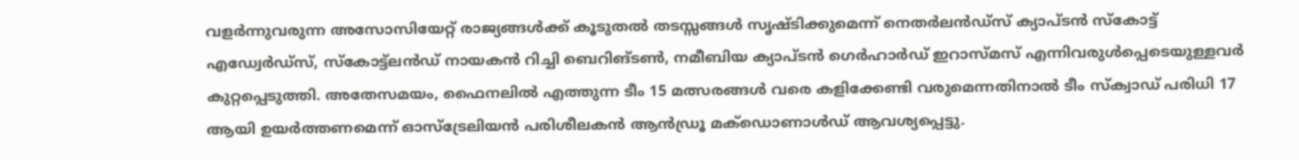വളർന്നുവരുന്ന അസോസിയേറ്റ് രാജ്യങ്ങൾക്ക് കൂടുതൽ തടസ്സങ്ങൾ സൃഷ്ടിക്കുമെന്ന് നെതർലൻഡ്‌സ് ക്യാപ്ടൻ സ്‌കോട്ട് എഡ്വേർഡ്‌സ്, സ്‌കോട്ട്‌ലൻഡ് നായകൻ റിച്ചി ബെറിങ്ടൺ, നമീബിയ ക്യാപ്ടൻ ഗെർഹാർഡ് ഇറാസ്മസ് എന്നിവരുൾപ്പെടെയുള്ളവർ കുറ്റപ്പെടുത്തി. അതേസമയം, ഫൈനലിൽ എത്തുന്ന ടീം 15 മത്സരങ്ങൾ വരെ കളിക്കേണ്ടി വരുമെന്നതിനാൽ ടീം സ്‌ക്വാഡ് പരിധി 17 ആയി ഉയർത്തണമെന്ന് ഓസ്‌ട്രേലിയൻ പരിശീലകൻ ആൻഡ്രൂ മക്‌ഡൊണാൾഡ് ആവശ്യപ്പെട്ടു.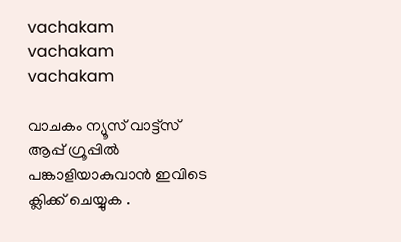vachakam
vachakam
vachakam

വാചകം ന്യൂസ് വാട്ട്സ് ആപ്പ് ഗ്രൂപ്പിൽ പങ്കാളിയാകുവാൻ ഇവിടെ ക്ലിക്ക് ചെയ്യുക .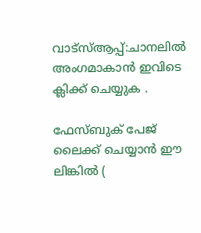വാട്സ്ആപ്പ്:ചാനലിൽ അംഗമാകാൻ ഇവിടെ ക്ലിക്ക് ചെയ്യുക .

ഫേസ്ബുക് പേജ് ലൈക്ക് ചെയ്യാൻ ഈ ലിങ്കിൽ (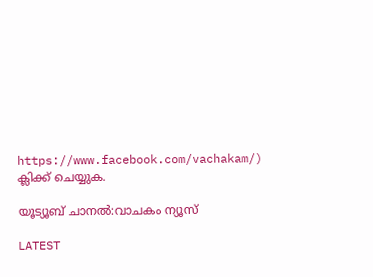https://www.facebook.com/vachakam/) ക്ലിക്ക് ചെയ്യുക.

യൂട്യൂബ് ചാനൽ:വാചകം ന്യൂസ്

LATEST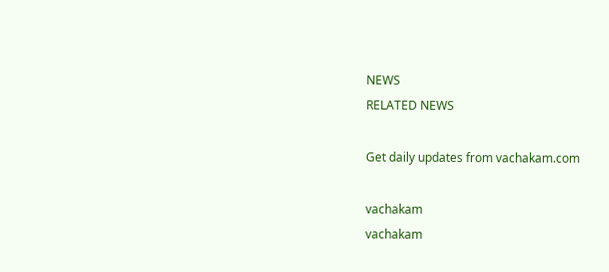NEWS
RELATED NEWS

Get daily updates from vachakam.com

vachakam
vachakam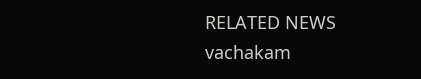RELATED NEWS
vachakam